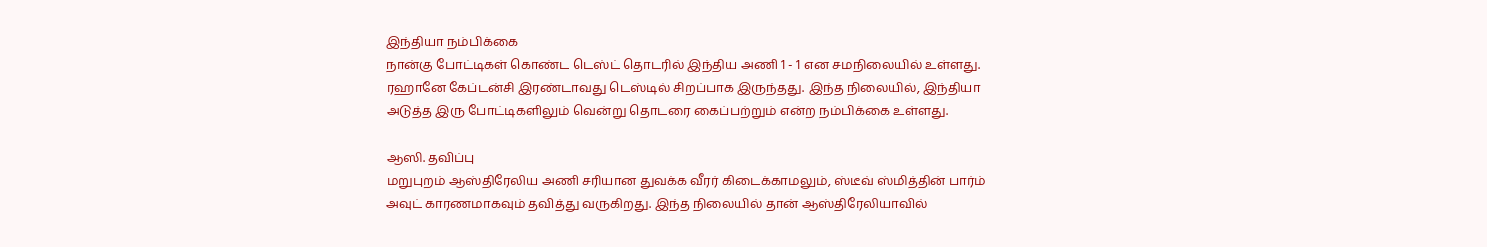இந்தியா நம்பிக்கை
நான்கு போட்டிகள் கொண்ட டெஸ்ட் தொடரில் இந்திய அணி 1 - 1 என சமநிலையில் உள்ளது. ரஹானே கேப்டன்சி இரண்டாவது டெஸ்டில் சிறப்பாக இருந்தது. இந்த நிலையில், இந்தியா அடுத்த இரு போட்டிகளிலும் வென்று தொடரை கைப்பற்றும் என்ற நம்பிக்கை உள்ளது.

ஆஸி. தவிப்பு
மறுபுறம் ஆஸ்திரேலிய அணி சரியான துவக்க வீரர் கிடைக்காமலும், ஸ்டீவ் ஸ்மித்தின் பார்ம் அவுட் காரணமாகவும் தவித்து வருகிறது. இந்த நிலையில் தான் ஆஸ்திரேலியாவில்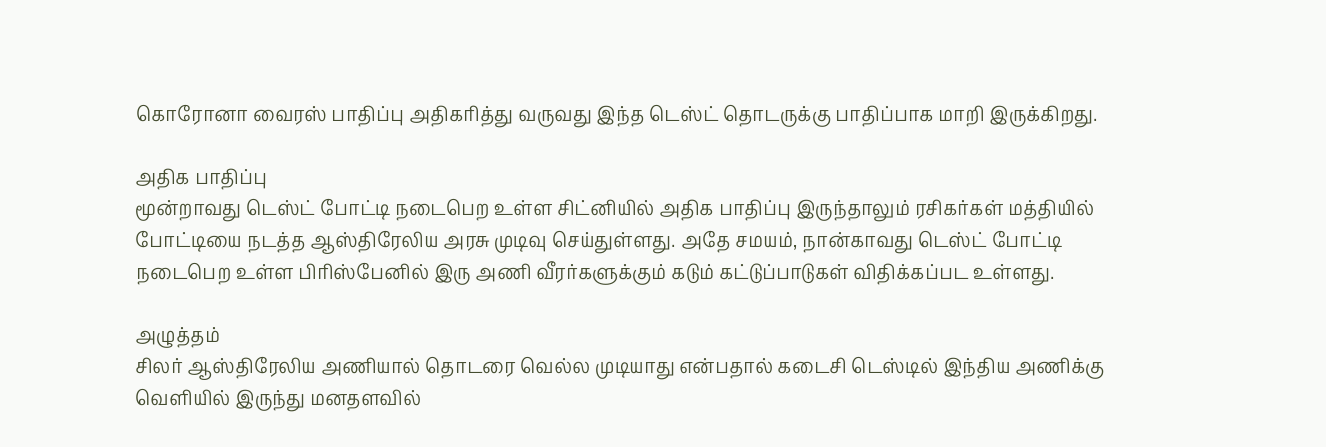கொரோனா வைரஸ் பாதிப்பு அதிகரித்து வருவது இந்த டெஸ்ட் தொடருக்கு பாதிப்பாக மாறி இருக்கிறது.

அதிக பாதிப்பு
மூன்றாவது டெஸ்ட் போட்டி நடைபெற உள்ள சிட்னியில் அதிக பாதிப்பு இருந்தாலும் ரசிகர்கள் மத்தியில் போட்டியை நடத்த ஆஸ்திரேலிய அரசு முடிவு செய்துள்ளது. அதே சமயம், நான்காவது டெஸ்ட் போட்டி நடைபெற உள்ள பிரிஸ்பேனில் இரு அணி வீரர்களுக்கும் கடும் கட்டுப்பாடுகள் விதிக்கப்பட உள்ளது.

அழுத்தம்
சிலர் ஆஸ்திரேலிய அணியால் தொடரை வெல்ல முடியாது என்பதால் கடைசி டெஸ்டில் இந்திய அணிக்கு வெளியில் இருந்து மனதளவில்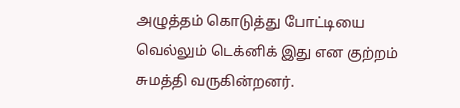அழுத்தம் கொடுத்து போட்டியை வெல்லும் டெக்னிக் இது என குற்றம் சுமத்தி வருகின்றனர்.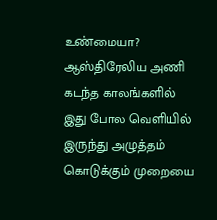உண்மையா?
ஆஸ்திரேலிய அணி கடந்த காலங்களில் இது போல வெளியில் இருந்து அழுத்தம் கொடுக்கும் முறையை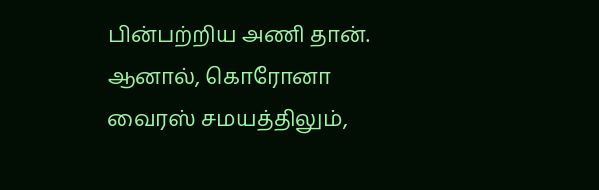பின்பற்றிய அணி தான். ஆனால், கொரோனா வைரஸ் சமயத்திலும்,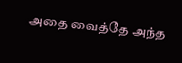அதை வைத்தே அந்த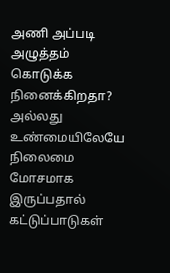அணி அப்படி அழுத்தம் கொடுக்க நினைக்கிறதா? அல்லது உண்மையிலேயே நிலைமை மோசமாக இருப்பதால் கட்டுப்பாடுகள்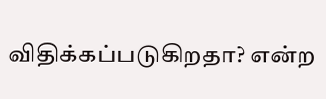விதிக்கப்படுகிறதா? என்ற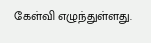கேள்வி எழுந்துள்ளது.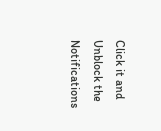Click it and Unblock the Notifications